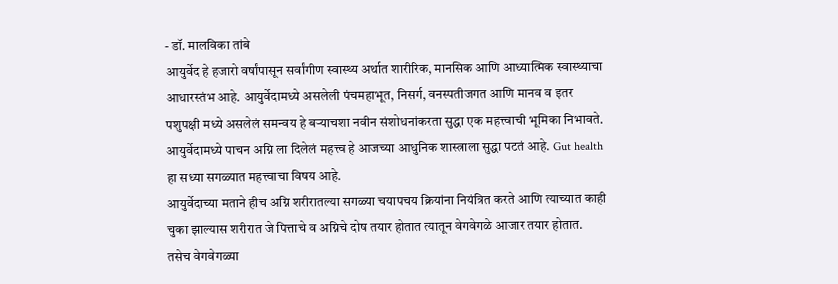- डॉ. मालविका तांबे
आयुर्वेद हे हजारो वर्षांपासून सर्वांगीण स्वास्थ्य अर्थात शारीरिक, मानसिक आणि आध्यात्मिक स्वास्थ्याचा आधारस्तंभ आहे. आयुर्वेदामध्ये असलेली पंचमहाभूत, निसर्ग, वनस्पतीजगत आणि मानव व इतर पशुपक्षी मध्ये असलेलं समन्वय हे बऱ्याचशा नवीन संशोधनांकरता सुद्धा एक महत्त्वाची भूमिका निभावते. आयुर्वेदामध्ये पाचन अग्नि ला दिलेलं महत्त्व हे आजच्या आधुनिक शास्त्राला सुद्धा पटतं आहे. Gut health हा सध्या सगळ्यात महत्त्वाचा विषय आहे.
आयुर्वेदाच्या मताने हीच अग्नि शरीरातल्या सगळ्या चयापचय क्रियांना नियंत्रित करते आणि त्याच्यात काही चुका झाल्यास शरीरात जे पित्ताचे व अग्निचे दोष तयार होतात त्यातून वेगवेगळे आजार तयार होतात. तसेच वेगवेगळ्या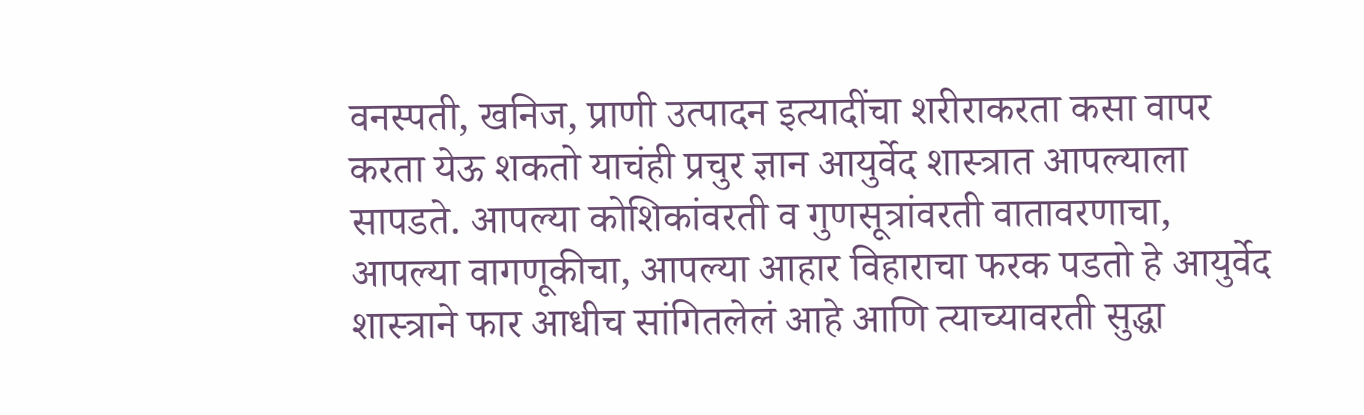वनस्पती, खनिज, प्राणी उत्पादन इत्यादींचा शरीराकरता कसा वापर करता येऊ शकतो याचंही प्रचुर ज्ञान आयुर्वेद शास्त्रात आपल्याला सापडते. आपल्या कोशिकांवरती व गुणसूत्रांवरती वातावरणाचा, आपल्या वागणूकीचा, आपल्या आहार विहाराचा फरक पडतो हे आयुर्वेद शास्त्राने फार आधीच सांगितलेलं आहे आणि त्याच्यावरती सुद्धा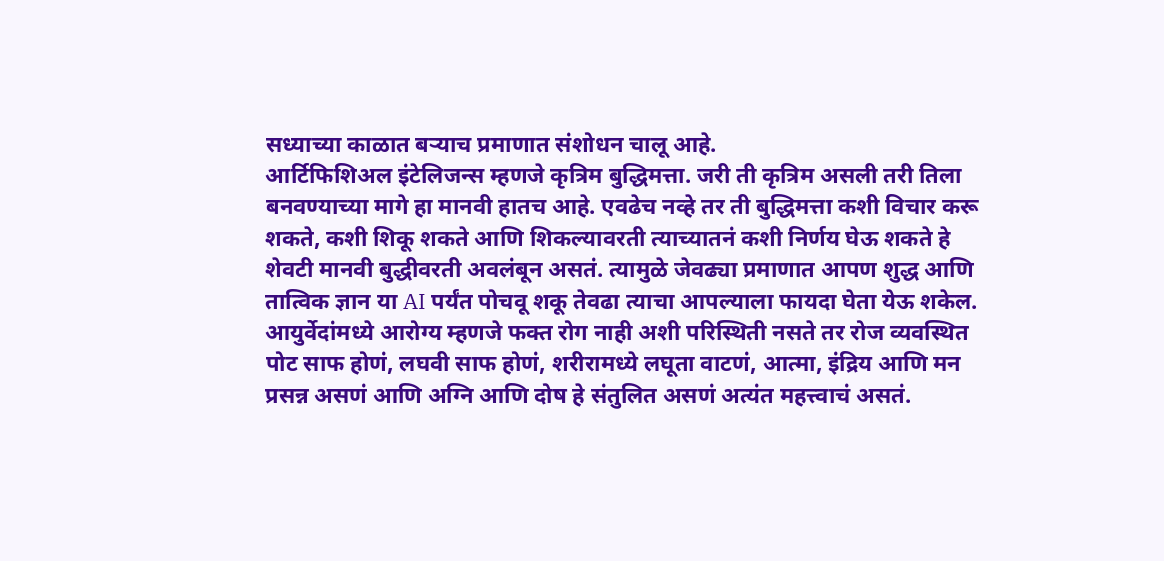सध्याच्या काळात बऱ्याच प्रमाणात संशोधन चालू आहे.
आर्टिफिशिअल इंटेलिजन्स म्हणजे कृत्रिम बुद्धिमत्ता. जरी ती कृत्रिम असली तरी तिला बनवण्याच्या मागे हा मानवी हातच आहे. एवढेच नव्हे तर ती बुद्धिमत्ता कशी विचार करू शकते, कशी शिकू शकते आणि शिकल्यावरती त्याच्यातनं कशी निर्णय घेऊ शकते हे शेवटी मानवी बुद्धीवरती अवलंबून असतं. त्यामुळे जेवढ्या प्रमाणात आपण शुद्ध आणि तात्विक ज्ञान या AI पर्यंत पोचवू शकू तेवढा त्याचा आपल्याला फायदा घेता येऊ शकेल.
आयुर्वेदांमध्ये आरोग्य म्हणजे फक्त रोग नाही अशी परिस्थिती नसते तर रोज व्यवस्थित पोट साफ होणं, लघवी साफ होणं, शरीरामध्ये लघूता वाटणं, आत्मा, इंद्रिय आणि मन प्रसन्न असणं आणि अग्नि आणि दोष हे संतुलित असणं अत्यंत महत्त्वाचं असतं.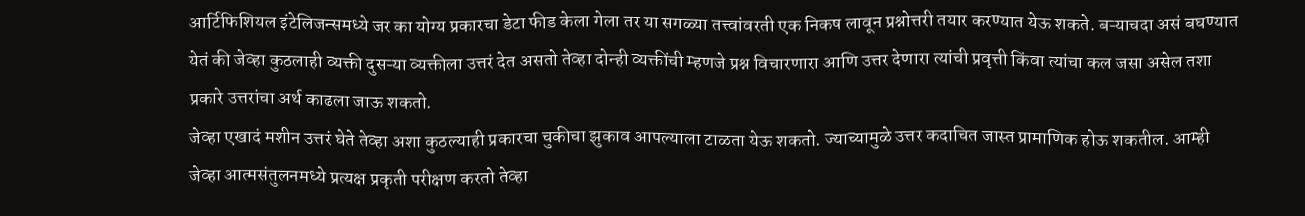आर्टिफिशियल इंटेलिजन्समध्ये जर का योग्य प्रकारचा डेटा फीड केला गेला तर या सगळ्या तत्त्वांवरती एक निकष लावून प्रश्नोत्तरी तयार करण्यात येऊ शकते. बऱ्याचदा असं बघण्यात येतं की जेव्हा कुठलाही व्यक्ती दुसऱ्या व्यक्तीला उत्तरं देत असतो तेव्हा दोन्ही व्यक्तींची म्हणजे प्रश्न विचारणारा आणि उत्तर देणारा त्यांची प्रवृत्ती किंवा त्यांचा कल जसा असेल तशा प्रकारे उत्तरांचा अर्थ काढला जाऊ शकतो.
जेव्हा एखादं मशीन उत्तरं घेते तेव्हा अशा कुठल्याही प्रकारचा चुकीचा झुकाव आपल्याला टाळता येऊ शकतो. ज्याच्यामुळे उत्तर कदाचित जास्त प्रामाणिक होऊ शकतील. आम्ही जेव्हा आत्मसंतुलनमध्ये प्रत्यक्ष प्रकृती परीक्षण करतो तेव्हा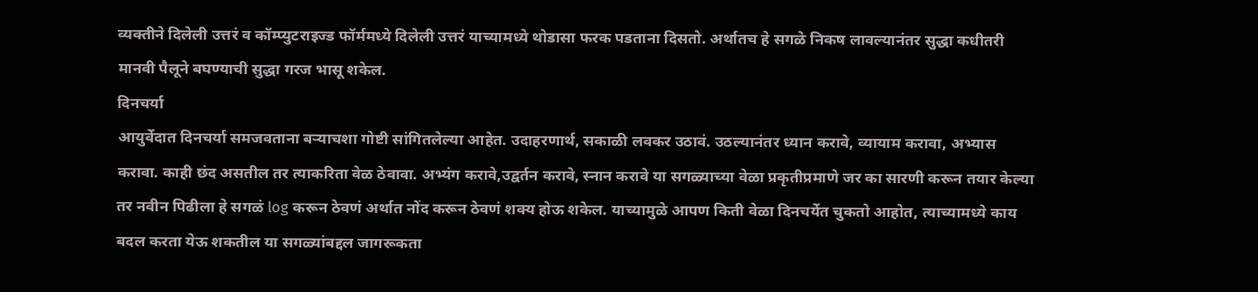व्यक्तीने दिलेली उत्तरं व कॉम्प्युटराइज्ड फॉर्ममध्ये दिलेली उत्तरं याच्यामध्ये थोडासा फरक पडताना दिसतो. अर्थातच हे सगळे निकष लावल्यानंतर सुद्धा कधीतरी मानवी पैलूने बघण्याची सुद्धा गरज भासू शकेल.
दिनचर्या
आयुर्वेदात दिनचर्या समजवताना बऱ्याचशा गोष्टी सांगितलेल्या आहेत. उदाहरणार्थ, सकाळी लवकर उठावं. उठल्यानंतर ध्यान करावे, व्यायाम करावा, अभ्यास करावा. काही छंद असतील तर त्याकरिता वेळ ठेवावा. अभ्यंग करावे,उद्वर्तन करावे, स्नान करावे या सगळ्याच्या वेळा प्रकृतीप्रमाणे जर का सारणी करून तयार केल्या तर नवीन पिढीला हे सगळं log करून ठेवणं अर्थात नोंद करून ठेवणं शक्य होऊ शकेल. याच्यामुळे आपण किती वेळा दिनचर्येत चुकतो आहोत, त्याच्यामध्ये काय बदल करता येऊ शकतील या सगळ्यांबद्दल जागरूकता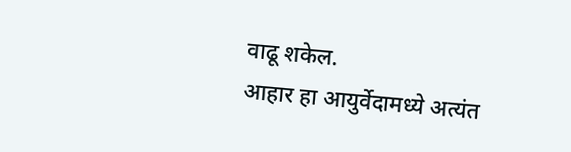वाढू शकेल.
आहार हा आयुर्वेदामध्ये अत्यंत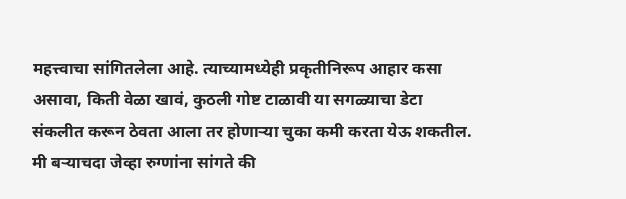महत्त्वाचा सांगितलेला आहे. त्याच्यामध्येही प्रकृतीनिरूप आहार कसा असावा, किती वेळा खावं, कुठली गोष्ट टाळावी या सगळ्याचा डेटा संकलीत करून ठेवता आला तर होणाऱ्या चुका कमी करता येऊ शकतील. मी बऱ्याचदा जेव्हा रुग्णांना सांगते की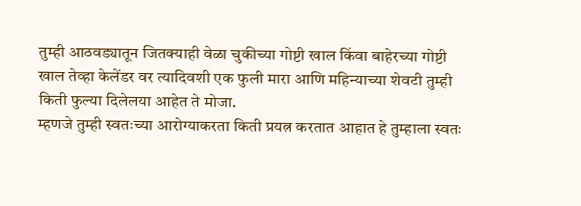तुम्ही आठवड्यातून जितक्याही वेळा चुकीच्या गोष्टी खाल किंवा बाहेरच्या गोष्टी खाल तेव्हा केलेंडर वर त्यादिवशी एक फुली मारा आणि महिन्याच्या शेवटी तुम्ही किती फुल्या दिलेलया आहेत ते मोजा.
म्हणजे तुम्ही स्वतःच्या आरोग्याकरता किती प्रयत्न करतात आहात हे तुम्हाला स्वतः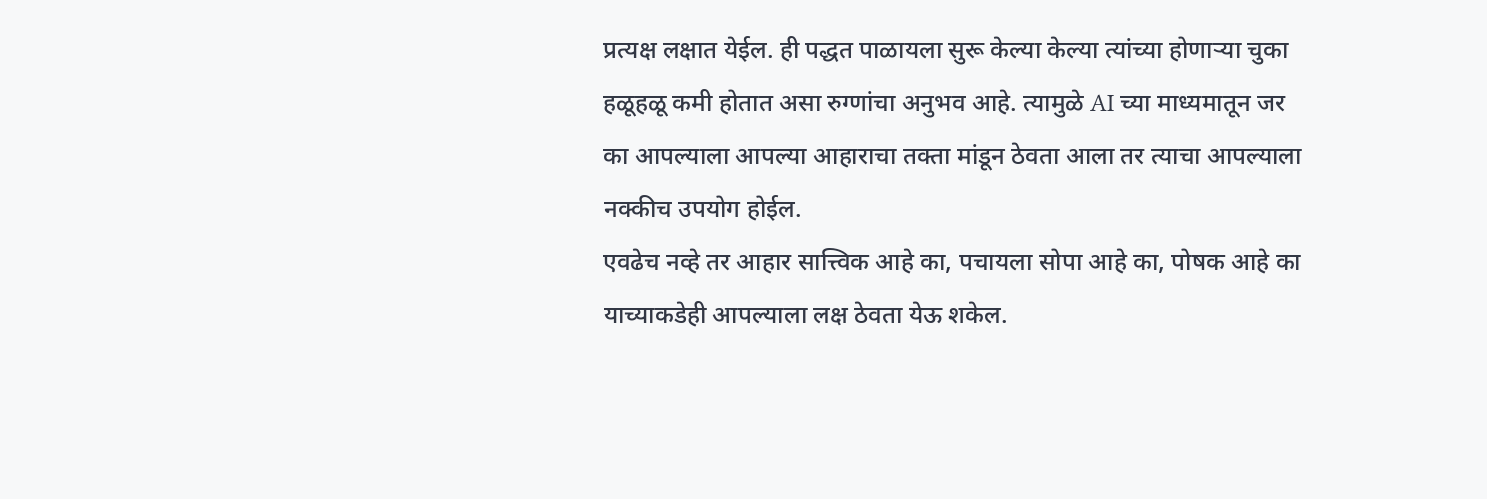प्रत्यक्ष लक्षात येईल. ही पद्धत पाळायला सुरू केल्या केल्या त्यांच्या होणाऱ्या चुका हळूहळू कमी होतात असा रुग्णांचा अनुभव आहे. त्यामुळे AI च्या माध्यमातून जर का आपल्याला आपल्या आहाराचा तक्ता मांडून ठेवता आला तर त्याचा आपल्याला नक्कीच उपयोग होईल.
एवढेच नव्हे तर आहार सात्त्विक आहे का, पचायला सोपा आहे का, पोषक आहे का याच्याकडेही आपल्याला लक्ष ठेवता येऊ शकेल.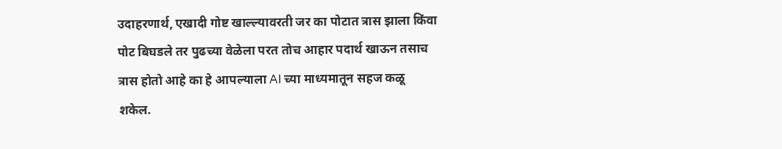उदाहरणार्थ, एखादी गोष्ट खाल्ल्यावरती जर का पोटात त्रास झाला किंवा पोट बिघडले तर पुढच्या वेळेला परत तोच आहार पदार्थ खाऊन तसाच त्रास होतो आहे का हे आपल्याला AI च्या माध्यमातून सहज कळू शकेल.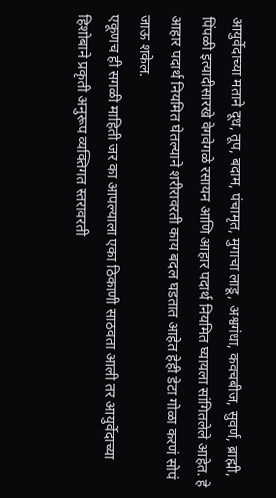आयुर्वेदाच्या मताने दूध, तूप, बदाम, पंचामृत, मुगाचा लाडू, अश्वगंधा, कवचबीज, सुवर्ण, ब्राह्मी, पिंपळी इत्यादीसारखे वेगवेगळे रसायन आणि आहार पदार्थ नियमित घ्यायला सांगितलेले आहेत. हे आहार पदार्थ नियमित घेतल्याने शरीरावरती काय बदल घडतात आहेत हेही डेटा गोळा करणं सोपं जाऊ शकेल.
एकूणच ही सगळी माहिती जर का आपल्याला एका ठिकाणी साठवता आली तर आयुर्वेदाच्या हिशोबाने प्रकृती अनुरूप व्यक्तिगत स्तरावरती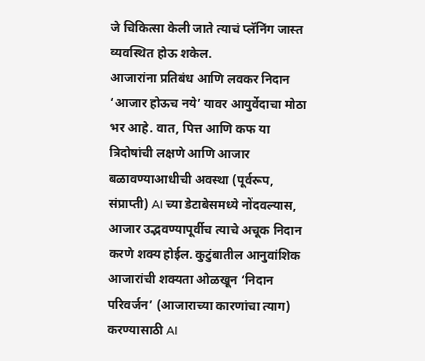जे चिकित्सा केली जाते त्याचं प्लॅनिंग जास्त व्यवस्थित होऊ शकेल.
आजारांना प्रतिबंध आणि लवकर निदान
‘आजार होऊच नये’ यावर आयुर्वेदाचा मोठा भर आहे. वात, पित्त आणि कफ या त्रिदोषांची लक्षणे आणि आजार बळावण्याआधीची अवस्था (पूर्वरूप, संप्राप्ती) AI च्या डेटाबेसमध्ये नोंदवल्यास, आजार उद्भवण्यापूर्वीच त्याचे अचूक निदान करणे शक्य होईल. कुटुंबातील आनुवांशिक आजारांची शक्यता ओळखून ‘निदान परिवर्जन’ (आजाराच्या कारणांचा त्याग) करण्यासाठी AI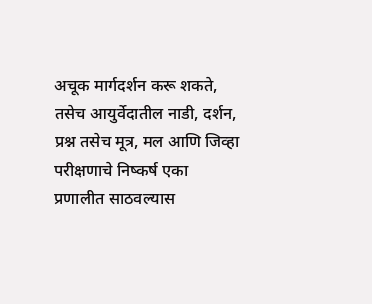अचूक मार्गदर्शन करू शकते, तसेच आयुर्वेदातील नाडी, दर्शन, प्रश्न तसेच मूत्र, मल आणि जिव्हा परीक्षणाचे निष्कर्ष एका प्रणालीत साठवल्यास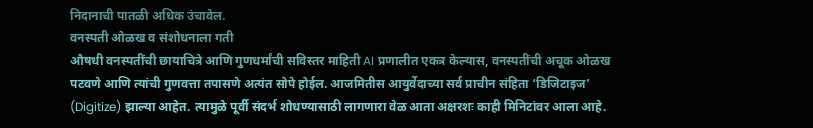निदानाची पातळी अधिक उंचावेल.
वनस्पती ओळख व संशोधनाला गती
औषधी वनस्पतींची छायाचित्रे आणि गुणधर्मांची सविस्तर माहिती AI प्रणालीत एकत्र केल्यास, वनस्पतींची अचूक ओळख पटवणे आणि त्यांची गुणवत्ता तपासणे अत्यंत सोपे होईल. आजमितीस आयुर्वेदाच्या सर्व प्राचीन संहिता ‘डिजिटाइज’ (Digitize) झाल्या आहेत. त्यामुळे पूर्वी संदर्भ शोधण्यासाठी लागणारा वेळ आता अक्षरशः काही मिनिटांवर आला आहे.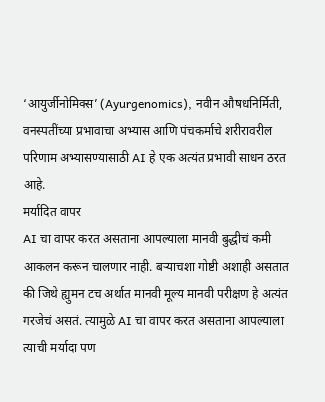‘आयुर्जीनोमिक्स’ (Ayurgenomics), नवीन औषधनिर्मिती, वनस्पतींच्या प्रभावाचा अभ्यास आणि पंचकर्माचे शरीरावरील परिणाम अभ्यासण्यासाठी AI हे एक अत्यंत प्रभावी साधन ठरत आहे.
मर्यादित वापर
AI चा वापर करत असताना आपल्याला मानवी बुद्धीचं कमी आकलन करून चालणार नाही. बऱ्याचशा गोष्टी अशाही असतात की जिथे ह्युमन टच अर्थात मानवी मूल्य मानवी परीक्षण हे अत्यंत गरजेचं असतं. त्यामुळे AI चा वापर करत असताना आपल्याला त्याची मर्यादा पण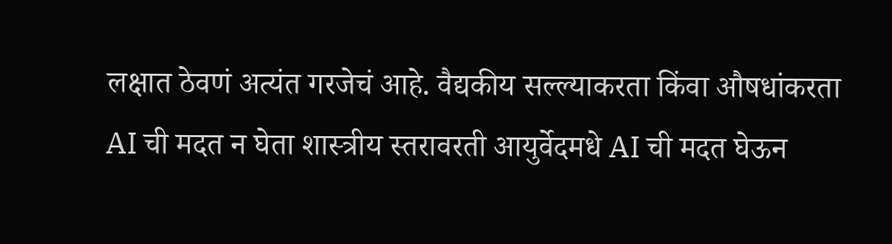लक्षात ठेवणं अत्यंत गरजेचं आहे. वैद्यकीय सल्ल्याकरता किंवा औषधांकरता AI ची मदत न घेता शास्त्रीय स्तरावरती आयुर्वेदमधे AI ची मदत घेऊन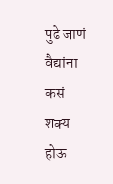पुढे जाणं वैद्यांना कसं शक्य होऊ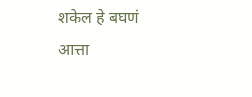शकेल हे बघणं आत्ता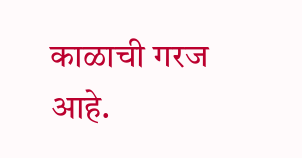काळाची गरज आहे.